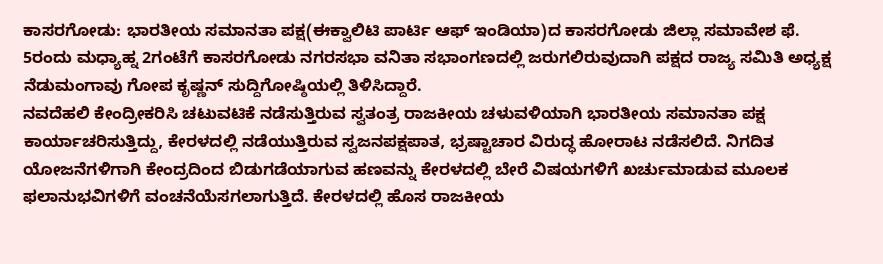ಕಾಸರಗೋಡು: ಭಾರತೀಯ ಸಮಾನತಾ ಪಕ್ಷ(ಈಕ್ವಾಲಿಟಿ ಪಾರ್ಟಿ ಆಫ್ ಇಂಡಿಯಾ)ದ ಕಾಸರಗೋಡು ಜಿಲ್ಲಾ ಸಮಾವೇಶ ಫೆ. 5ರಂದು ಮಧ್ಯಾಹ್ನ 2ಗಂಟೆಗೆ ಕಾಸರಗೋಡು ನಗರಸಭಾ ವನಿತಾ ಸಭಾಂಗಣದಲ್ಲಿ ಜರುಗಲಿರುವುದಾಗಿ ಪಕ್ಷದ ರಾಜ್ಯ ಸಮಿತಿ ಅಧ್ಯಕ್ಷ ನೆಡುಮಂಗಾವು ಗೋಪ ಕೃಷ್ಣನ್ ಸುದ್ದಿಗೋಷ್ಠಿಯಲ್ಲಿ ತಿಳಿಸಿದ್ದಾರೆ.
ನವದೆಹಲಿ ಕೇಂದ್ರೀಕರಿಸಿ ಚಟುವಟಿಕೆ ನಡೆಸುತ್ತಿರುವ ಸ್ವತಂತ್ರ ರಾಜಕೀಯ ಚಳುವಳಿಯಾಗಿ ಭಾರತೀಯ ಸಮಾನತಾ ಪಕ್ಷ ಕಾರ್ಯಾಚರಿಸುತ್ತಿದ್ದು, ಕೇರಳದಲ್ಲಿ ನಡೆಯುತ್ತಿರುವ ಸ್ವಜನಪಕ್ಷಪಾತ, ಭ್ರಷ್ಟಾಚಾರ ವಿರುದ್ಧ ಹೋರಾಟ ನಡೆಸಲಿದೆ. ನಿಗದಿತ ಯೋಜನೆಗಳಿಗಾಗಿ ಕೇಂದ್ರದಿಂದ ಬಿಡುಗಡೆಯಾಗುವ ಹಣವನ್ನು ಕೇರಳದಲ್ಲಿ ಬೇರೆ ವಿಷಯಗಳಿಗೆ ಖರ್ಚುಮಾಡುವ ಮೂಲಕ ಫಲಾನುಭವಿಗಳಿಗೆ ವಂಚನೆಯೆಸಗಲಾಗುತ್ತಿದೆ. ಕೇರಳದಲ್ಲಿ ಹೊಸ ರಾಜಕೀಯ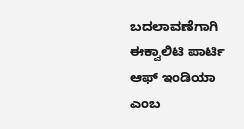ಬದಲಾವಣೆಗಾಗಿ ಈಕ್ವಾಲಿಟಿ ಪಾರ್ಟಿ ಆಫ್ ಇಂಡಿಯಾ ಎಂಬ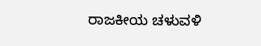ರಾಜಕೀಯ ಚಳುವಳಿ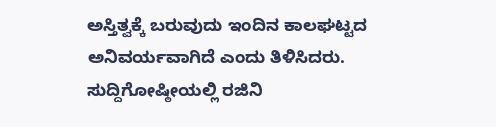ಅಸ್ತಿತ್ವಕ್ಕೆ ಬರುವುದು ಇಂದಿನ ಕಾಲಘಟ್ಟದ ಅನಿವರ್ಯವಾಗಿದೆ ಎಂದು ತಿಳಿಸಿದರು. ಸುದ್ದಿಗೋಷ್ಠೀಯಲ್ಲಿ ರಜಿನಿ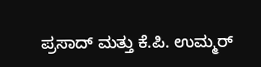ಪ್ರಸಾದ್ ಮತ್ತು ಕೆ.ಪಿ. ಉಮ್ಮರ್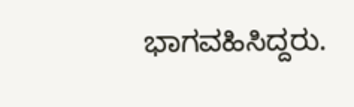ಭಾಗವಹಿಸಿದ್ದರು.